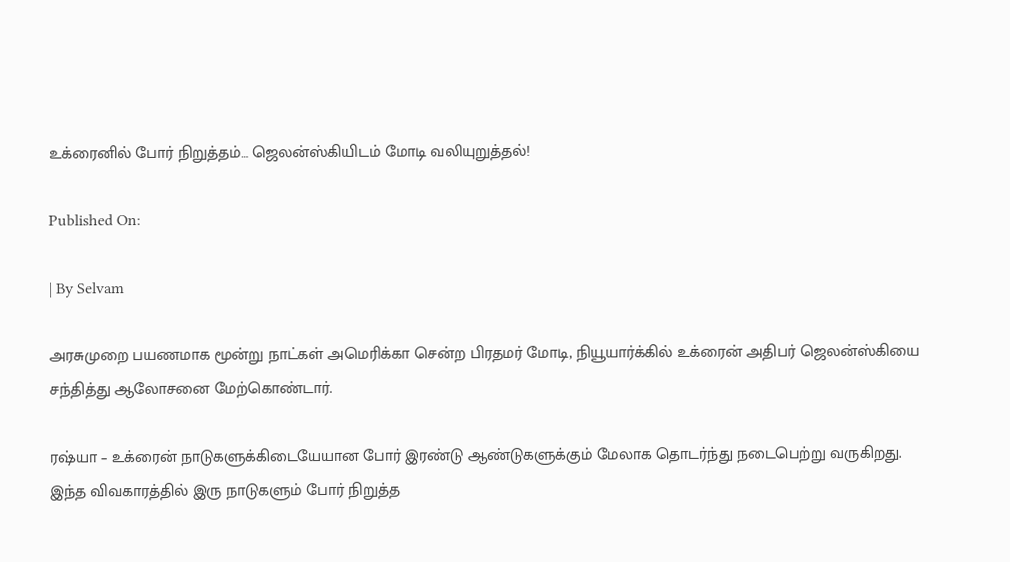உக்ரைனில் போர் நிறுத்தம்… ஜெலன்ஸ்கியிடம் மோடி வலியுறுத்தல்!

Published On:

| By Selvam

அரசுமுறை பயணமாக மூன்று நாட்கள் அமெரிக்கா சென்ற பிரதமர் மோடி, நியூயார்க்கில் உக்ரைன் அதிபர் ஜெலன்ஸ்கியை சந்தித்து ஆலோசனை மேற்கொண்டார்.

ரஷ்யா – உக்ரைன் நாடுகளுக்கிடையேயான போர் இரண்டு ஆண்டுகளுக்கும் மேலாக தொடர்ந்து நடைபெற்று வருகிறது. இந்த விவகாரத்தில் இரு நாடுகளும் போர் நிறுத்த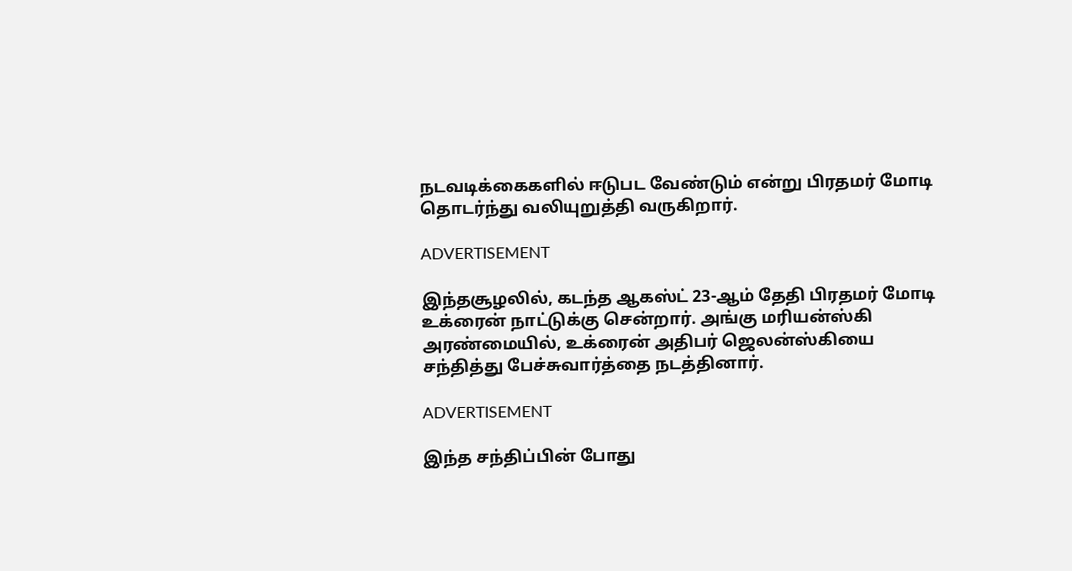நடவடிக்கைகளில் ஈடுபட வேண்டும் என்று பிரதமர் மோடி தொடர்ந்து வலியுறுத்தி வருகிறார்.

ADVERTISEMENT

இந்தசூழலில், கடந்த ஆகஸ்ட் 23-ஆம் தேதி பிரதமர் மோடி உக்ரைன் நாட்டுக்கு சென்றார். அங்கு மரியன்ஸ்கி அரண்மையில், உக்ரைன் அதிபர் ஜெலன்ஸ்கியை சந்தித்து பேச்சுவார்த்தை நடத்தினார்.

ADVERTISEMENT

இந்த சந்திப்பின் போது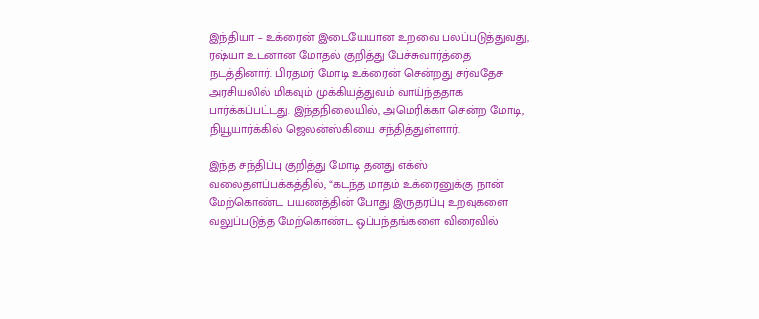இந்தியா – உக்ரைன் இடையேயான உறவை பலப்படுத்துவது, ரஷ்யா உடனான மோதல் குறித்து பேச்சுவார்த்தை நடத்தினார். பிரதமர் மோடி உக்ரைன் சென்றது சர்வதேச அரசியலில் மிகவும் முக்கியத்துவம் வாய்ந்ததாக பார்க்கப்பட்டது. இந்தநிலையில், அமெரிக்கா சென்ற மோடி, நியூயார்க்கில் ஜெலன்ஸ்கியை சந்தித்துள்ளார்.

இந்த சந்திப்பு குறித்து மோடி தனது எக்ஸ் வலைதளப்பக்கத்தில், “கடந்த மாதம் உக்ரைனுக்கு நான் மேற்கொண்ட பயணத்தின் போது இருதரப்பு உறவுகளை வலுப்படுத்த மேற்கொண்ட ஒப்பந்தங்களை விரைவில்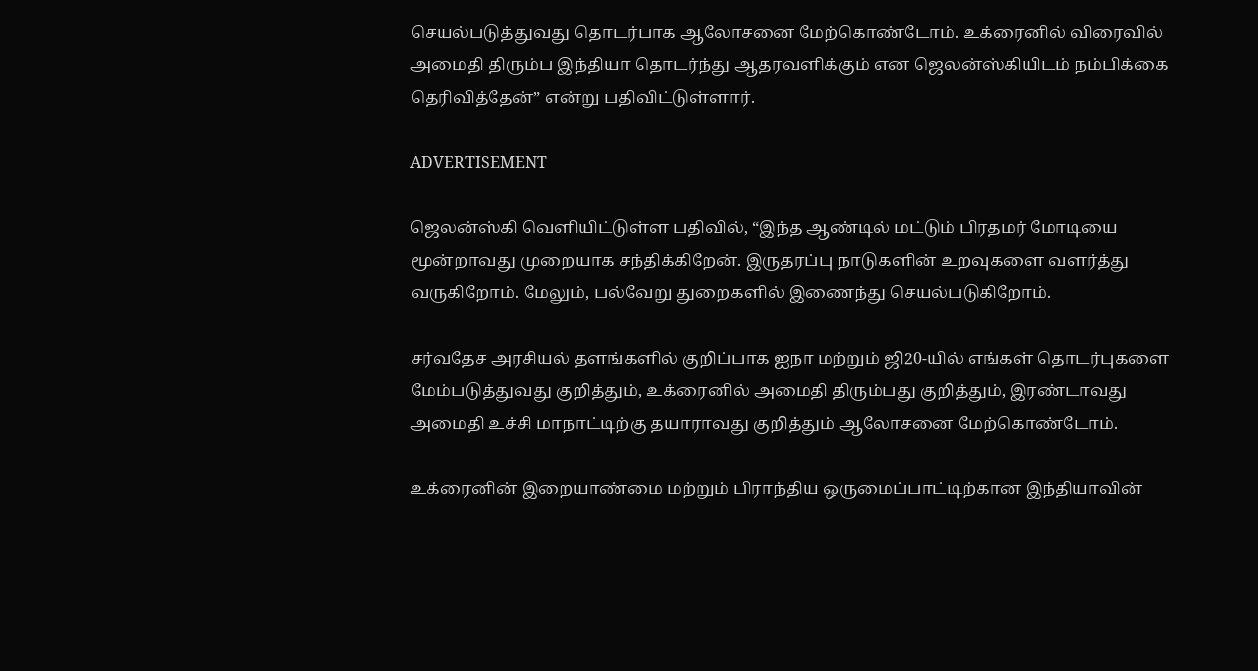செயல்படுத்துவது தொடர்பாக ஆலோசனை மேற்கொண்டோம். உக்ரைனில் விரைவில் அமைதி திரும்ப இந்தியா தொடர்ந்து ஆதரவளிக்கும் என ஜெலன்ஸ்கியிடம் நம்பிக்கை தெரிவித்தேன்” என்று பதிவிட்டுள்ளார்.

ADVERTISEMENT

ஜெலன்ஸ்கி வெளியிட்டுள்ள பதிவில், “இந்த ஆண்டில் மட்டும் பிரதமர் மோடியை மூன்றாவது முறையாக சந்திக்கிறேன். இருதரப்பு நாடுகளின் உறவுகளை வளர்த்து வருகிறோம். மேலும், பல்வேறு துறைகளில் இணைந்து செயல்படுகிறோம்.

சர்வதேச அரசியல் தளங்களில் குறிப்பாக ஐநா மற்றும் ஜி20-யில் எங்கள் தொடர்புகளை மேம்படுத்துவது குறித்தும், உக்ரைனில் அமைதி திரும்பது குறித்தும், இரண்டாவது அமைதி உச்சி மாநாட்டிற்கு தயாராவது குறித்தும் ஆலோசனை மேற்கொண்டோம்.

உக்ரைனின் இறையாண்மை மற்றும் பிராந்திய ஒருமைப்பாட்டிற்கான இந்தியாவின்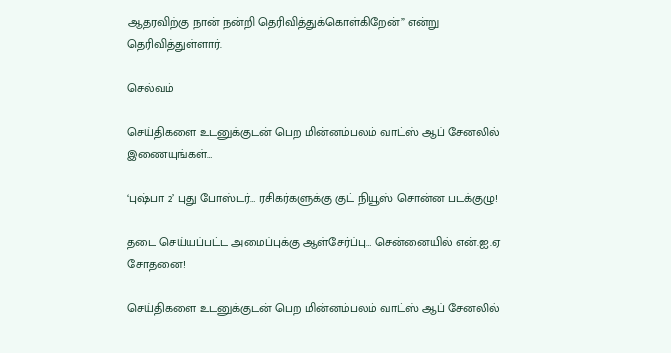ஆதரவிற்கு நான் நன்றி தெரிவித்துக்கொள்கிறேன்” என்று தெரிவித்துள்ளார்.

செல்வம்

செய்திகளை உடனுக்குடன் பெற மின்னம்பலம் வாட்ஸ் ஆப் சேனலில் இணையுங்கள்…

‘புஷ்பா 2’ புது போஸ்டர்… ரசிகர்களுக்கு குட் நியூஸ் சொன்ன படக்குழு!

தடை செய்யப்பட்ட அமைப்புக்கு ஆள்சேர்ப்பு… சென்னையில் என்.ஐ.ஏ சோதனை!

செய்திகளை உடனுக்குடன் பெற மின்னம்பலம் வாட்ஸ் ஆப் சேனலில்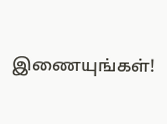இணையுங்கள்!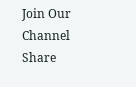Join Our Channel
Share